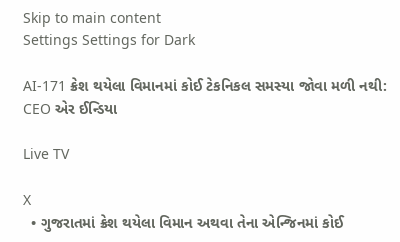Skip to main content
Settings Settings for Dark

AI-171 ક્રેશ થયેલા વિમાનમાં કોઈ ટેકનિકલ સમસ્યા જોવા મળી નથી: CEO એર ઈન્ડિયા

Live TV

X
  • ગુજરાતમાં ક્રેશ થયેલા વિમાન અથવા તેના એન્જિનમાં કોઈ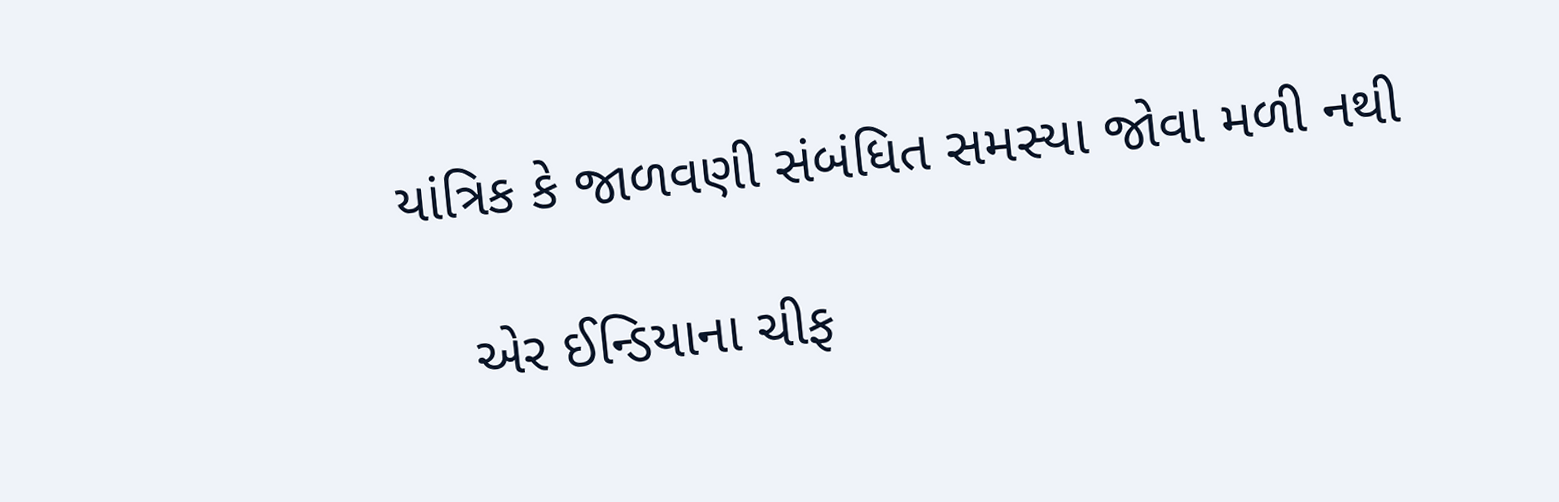યાંત્રિક કે જાળવણી સંબંધિત સમસ્યા જોવા મળી નથી

    એર ઈન્ડિયાના ચીફ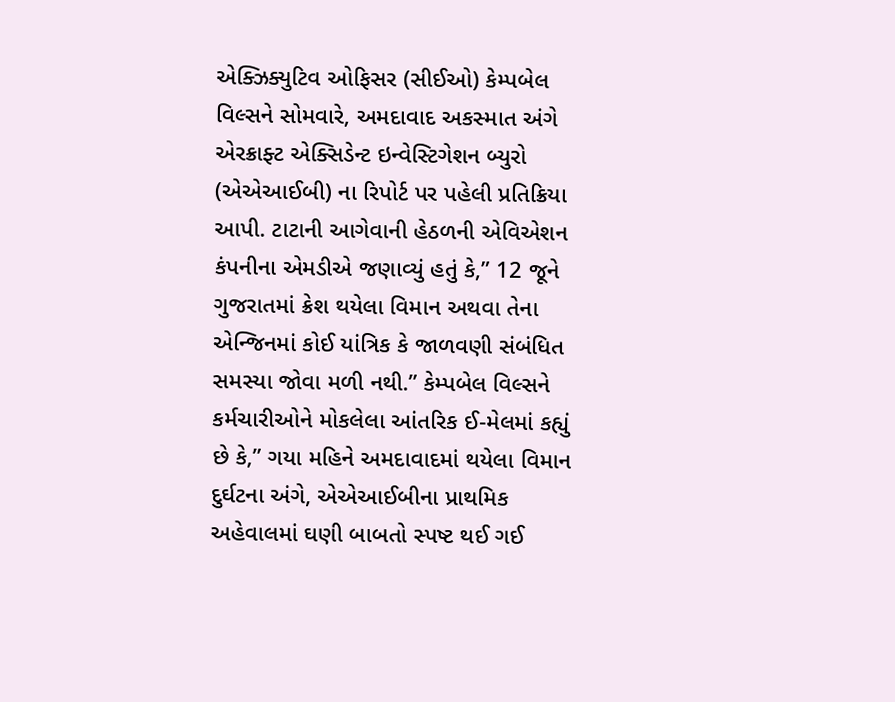એક્ઝિક્યુટિવ ઓફિસર (સીઈઓ) કેમ્પબેલ વિલ્સને સોમવારે, અમદાવાદ અકસ્માત અંગે એરક્રાફ્ટ એક્સિડેન્ટ ઇન્વેસ્ટિગેશન બ્યુરો (એએઆઈબી) ના રિપોર્ટ પર પહેલી પ્રતિક્રિયા આપી. ટાટાની આગેવાની હેઠળની એવિએશન કંપનીના એમડીએ જણાવ્યું હતું કે,” 12 જૂને ગુજરાતમાં ક્રેશ થયેલા વિમાન અથવા તેના એન્જિનમાં કોઈ યાંત્રિક કે જાળવણી સંબંધિત સમસ્યા જોવા મળી નથી.” કેમ્પબેલ વિલ્સને કર્મચારીઓને મોકલેલા આંતરિક ઈ-મેલમાં કહ્યું છે કે,” ગયા મહિને અમદાવાદમાં થયેલા વિમાન દુર્ઘટના અંગે, એએઆઈબીના પ્રાથમિક અહેવાલમાં ઘણી બાબતો સ્પષ્ટ થઈ ગઈ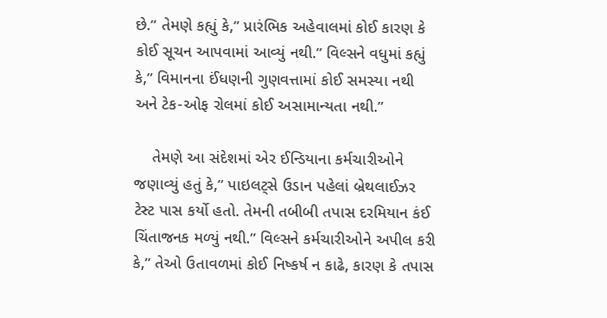છે.” તેમણે કહ્યું કે,” પ્રારંભિક અહેવાલમાં કોઈ કારણ કે કોઈ સૂચન આપવામાં આવ્યું નથી.” વિલ્સને વધુમાં કહ્યું કે,” વિમાનના ઈંધણની ગુણવત્તામાં કોઈ સમસ્યા નથી અને ટેક-ઓફ રોલમાં કોઈ અસામાન્યતા નથી.”

    તેમણે આ સંદેશમાં એર ઈન્ડિયાના કર્મચારીઓને જણાવ્યું હતું કે,” પાઇલટ્સે ઉડાન પહેલાં બ્રેથલાઈઝર ટેસ્ટ પાસ કર્યો હતો. તેમની તબીબી તપાસ દરમિયાન કંઈ ચિંતાજનક મળ્યું નથી.” વિલ્સને કર્મચારીઓને અપીલ કરી કે,” તેઓ ઉતાવળમાં કોઈ નિષ્કર્ષ ન કાઢે, કારણ કે તપાસ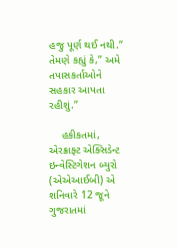હજુ પૂર્ણ થઈ નથી.” તેમણે કહ્યું કે,” અમે તપાસકર્તાઓને સહકાર આપતા રહીશું.”

    હકીકતમાં, એરક્રાફ્ટ એક્સિડેન્ટ ઇન્વેસ્ટિગેશન બ્યુરો (એએઆઈબી) એ શનિવારે 12 જૂને ગુજરાતમાં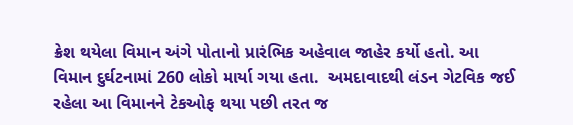ક્રેશ થયેલા વિમાન અંગે પોતાનો પ્રારંભિક અહેવાલ જાહેર કર્યો હતો. આ વિમાન દુર્ઘટનામાં 260 લોકો માર્યા ગયા હતા.  અમદાવાદથી લંડન ગેટવિક જઈ રહેલા આ વિમાનને ટેકઓફ થયા પછી તરત જ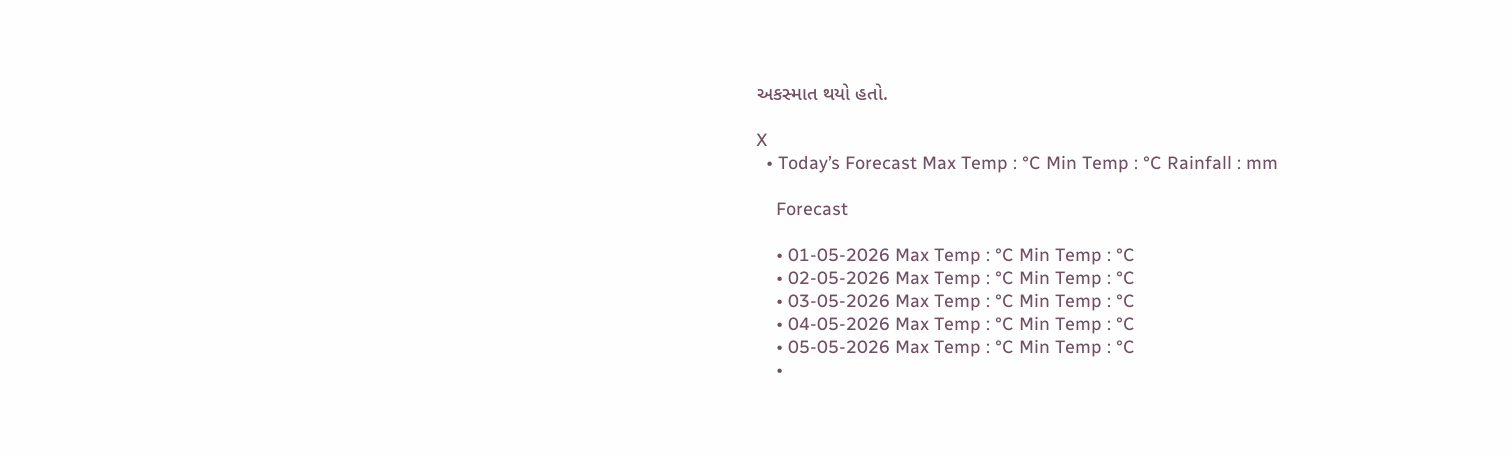અકસ્માત થયો હતો.

X
  • Today’s Forecast Max Temp : °C Min Temp : °C Rainfall : mm

    Forecast

    • 01-05-2026 Max Temp : °C Min Temp : °C
    • 02-05-2026 Max Temp : °C Min Temp : °C
    • 03-05-2026 Max Temp : °C Min Temp : °C
    • 04-05-2026 Max Temp : °C Min Temp : °C
    • 05-05-2026 Max Temp : °C Min Temp : °C
    •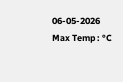06-05-2026 Max Temp : °C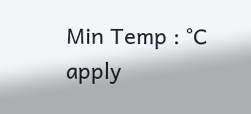Min Temp : °C
apply